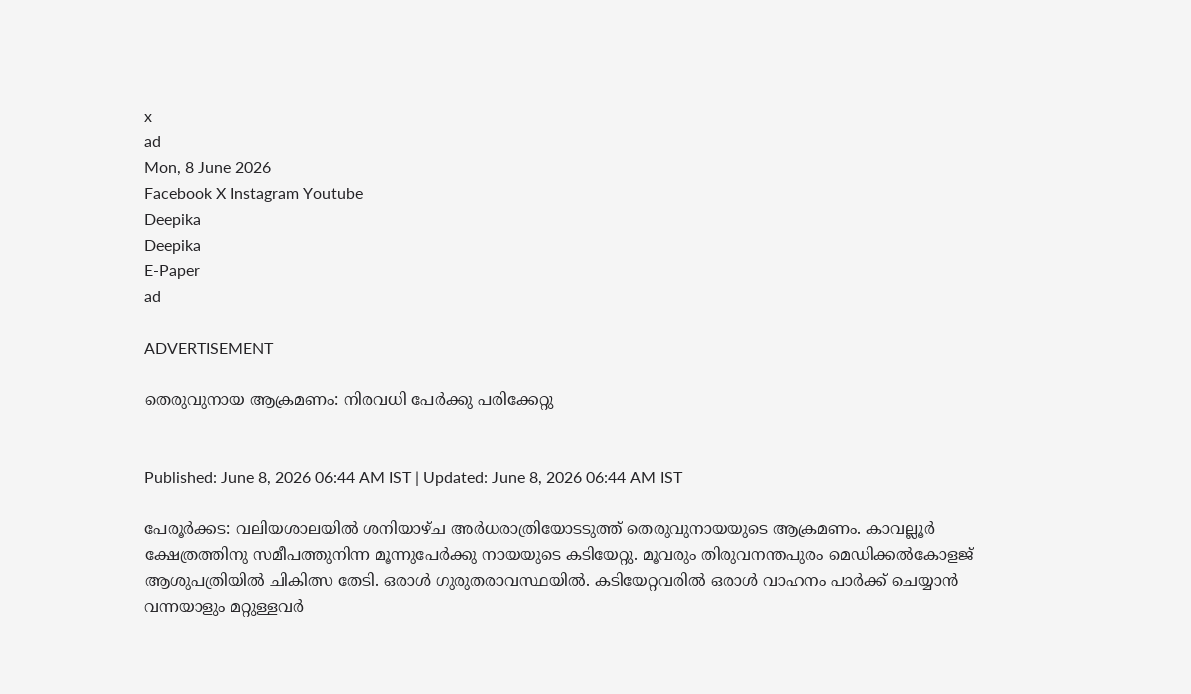x
ad
Mon, 8 June 2026
Facebook X Instagram Youtube
Deepika
Deepika
E-Paper
ad

ADVERTISEMENT

തെരുവുനായ ആക്രമണം: നിരവധി പേർക്കു പരിക്കേറ്റു


Published: June 8, 2026 06:44 AM IST | Updated: June 8, 2026 06:44 AM IST

പേരൂര്‍ക്കട: വലിയശാലയില്‍ ശനിയാഴ്ച അര്‍ധരാത്രിയോടടുത്ത് തെരുവുനായയുടെ ആക്രമണം. കാവല്ലൂര്‍ ക്ഷേത്രത്തിനു സമീപത്തുനിന്ന മൂന്നുപേര്‍ക്കു നായയുടെ കടിയേറ്റു. മൂവരും തിരുവനന്തപുരം മെഡിക്കല്‍കോളജ് ആശുപത്രിയില്‍ ചികിത്സ തേടി. ഒരാള്‍ ഗുരുതരാവസ്ഥയില്‍. കടിയേറ്റവരില്‍ ഒരാള്‍ വാഹനം പാര്‍ക്ക് ചെയ്യാന്‍ വന്നയാളും മറ്റുള്ളവര്‍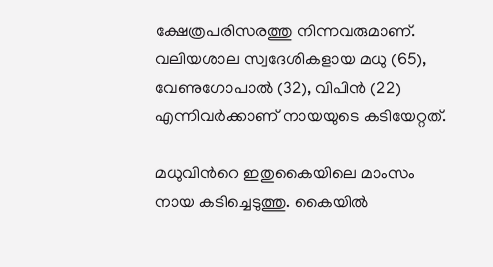ക്ഷേത്രപരിസരത്തു നിന്നവരുമാണ്. വലിയശാല സ്വദേശികളായ മധു (65), വേണുഗോപാല്‍ (32), വിപിന്‍ (22) എന്നിവര്‍ക്കാണ് നായയുടെ കടിയേറ്റത്.

മധുവിന്‍റെ ഇതുകൈയിലെ മാംസം നായ കടിച്ചെടുത്തു. കൈയില്‍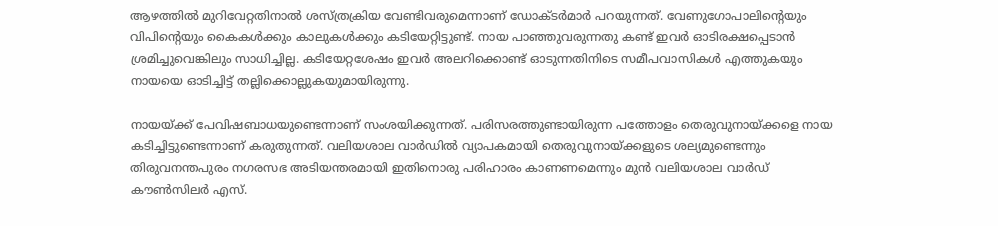ആഴത്തില്‍ മുറിവേറ്റതിനാല്‍ ശസ്ത്രക്രിയ വേണ്ടിവരുമെന്നാണ് ഡോക്ടര്‍മാര്‍ പറയുന്നത്. വേണുഗോപാലിന്‍റെയും വിപിന്‍റെയും കൈകള്‍ക്കും കാലുകള്‍ക്കും കടിയേറ്റിട്ടുണ്ട്. നായ പാഞ്ഞുവരുന്നതു കണ്ട് ഇവര്‍ ഓടിരക്ഷപ്പെടാന്‍ ശ്രമിച്ചുവെങ്കിലും സാധിച്ചില്ല. കടിയേറ്റശേഷം ഇവര്‍ അലറിക്കൊണ്ട് ഓടുന്നതിനിടെ സമീപവാസികള്‍ എത്തുകയും നായയെ ഓടിച്ചിട്ട് തല്ലിക്കൊല്ലുകയുമായിരുന്നു.

നായയ്ക്ക് പേവിഷബാധയുണ്ടെന്നാണ് സംശയിക്കുന്നത്. പരിസരത്തുണ്ടായിരുന്ന പത്തോളം തെരുവുനായ്ക്കളെ നായ കടിച്ചിട്ടുണ്ടെന്നാണ് കരുതുന്നത്. വലിയശാല വാര്‍ഡില്‍ വ്യാപകമായി തെരുവുനായ്ക്കളുടെ ശല്യമുണ്ടെന്നും തിരുവനന്തപുരം നഗരസഭ അടിയന്തരമായി ഇതിനൊരു പരിഹാരം കാണണമെന്നും മുന്‍ വലിയശാല വാര്‍ഡ് കൗണ്‍സിലര്‍ എസ്.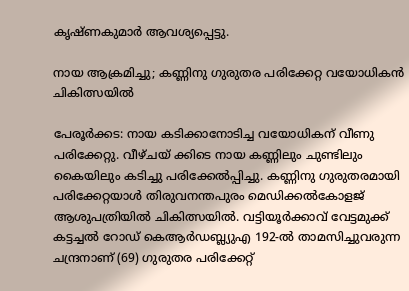കൃഷ്ണകുമാര്‍ ആവശ്യപ്പെട്ടു.

നായ ആക്രമിച്ചു; കണ്ണിനു ഗുരുതര പരിക്കേറ്റ വയോധികൻ ചികിത്സയില്‍

പേരൂര്‍ക്കട: നായ കടിക്കാനോടിച്ച വയോധികന് വീണു പരിക്കേറ്റു. വീഴ്ചയ് ക്കിടെ നായ കണ്ണിലും ചുണ്ടിലും കൈയിലും കടിച്ചു പരിക്കേല്‍പ്പിച്ചു. കണ്ണിനു ഗുരുതരമായി പരിക്കേറ്റയാള്‍ തിരുവനന്തപുരം മെഡിക്കല്‍കോളജ് ആശുപത്രിയില്‍ ചികിത്സയില്‍. വട്ടിയൂര്‍ക്കാവ് വേട്ടമുക്ക് കട്ടച്ചല്‍ റോഡ് കെആര്‍ഡബ്ല്യുഎ 192-ല്‍ താമസിച്ചുവരുന്ന ചന്ദ്രനാണ് (69) ഗുരുതര പരിക്കേറ്റ്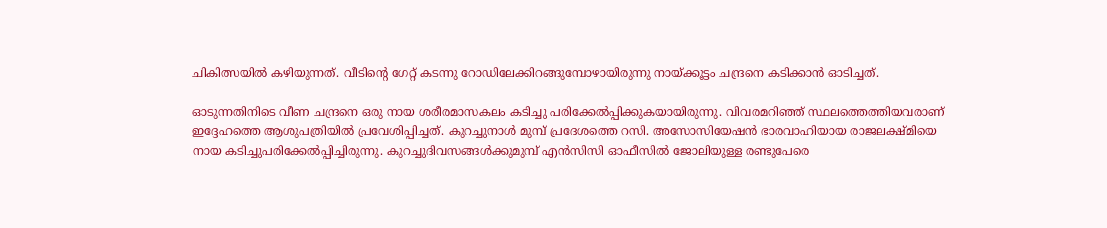ചികിത്സയില്‍ കഴിയുന്നത്. വീടിന്‍റെ ഗേറ്റ് കടന്നു റോഡിലേക്കിറങ്ങുമ്പോഴായിരുന്നു നായ്ക്കൂട്ടം ചന്ദ്രനെ കടിക്കാന്‍ ഓടിച്ചത്.

ഓടുന്നതിനിടെ വീണ ചന്ദ്രനെ ഒരു നായ ശരീരമാസകലം കടിച്ചു പരിക്കേല്‍പ്പിക്കുകയായിരുന്നു. വിവരമറിഞ്ഞ് സ്ഥലത്തെത്തിയവരാണ് ഇദ്ദേഹത്തെ ആശുപത്രിയില്‍ പ്രവേശിപ്പിച്ചത്. കുറച്ചുനാള്‍ മുമ്പ് പ്രദേശത്തെ റസി. അസോസിയേഷൻ ഭാരവാഹിയായ രാജലക്ഷ്മിയെ നായ കടിച്ചുപരിക്കേല്‍പ്പിച്ചിരുന്നു. കുറച്ചുദിവസങ്ങള്‍ക്കുമുമ്പ് എന്‍സിസി ഓഫീസില്‍ ജോലിയുള്ള രണ്ടുപേരെ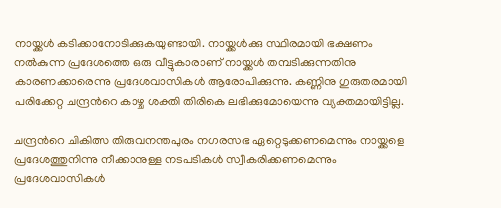നായ്ക്കള്‍ കടിക്കാനോടിക്കുകയുണ്ടായി. നായ്ക്കള്‍ക്കു സ്ഥിരമായി ഭക്ഷണം നല്‍കുന്ന പ്രദേശത്തെ ഒരു വീട്ടുകാരാണ് നായ്ക്കള്‍ തമ്പടിക്കുന്നതിനു കാരണക്കാരെന്നു പ്രദേശവാസികള്‍ ആരോപിക്കുന്നു. കണ്ണിനു ഗുരുതരമായി പരിക്കേറ്റ ചന്ദ്രന്‍റെ കാഴ്ച ശക്തി തിരികെ ലഭിക്കുമോയെന്നു വ്യക്തമായിട്ടില്ല.

ചന്ദ്രന്‍റെ ചികിത്സ തിരുവനന്തപുരം നഗരസഭ ഏറ്റെടുക്കണമെന്നും നായ്ക്കളെ പ്രദേശത്തുനിന്നു നീക്കാനുള്ള നടപടികള്‍ സ്വീകരിക്കണമെന്നും പ്രദേശവാസികള്‍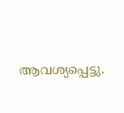ആവശ്യപ്പെട്ടു.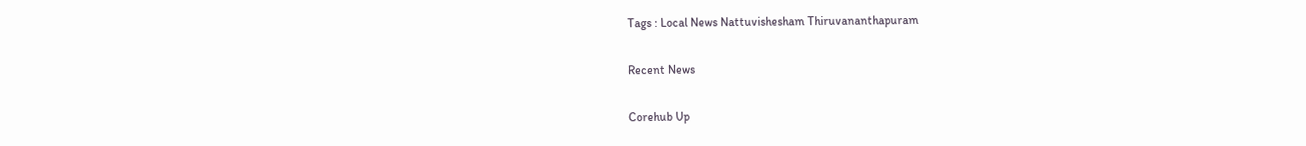Tags : Local News Nattuvishesham Thiruvananthapuram

Recent News

Corehub Up